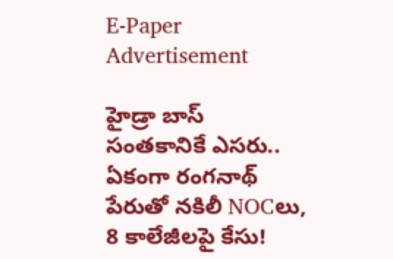E-Paper
Advertisement

హైడ్రా బాస్ సంతకానికే ఎసరు.. ఏకంగా రంగనాథ్ పేరుతో నకిలీ NOCలు, 8 కాలేజీలపై కేసు!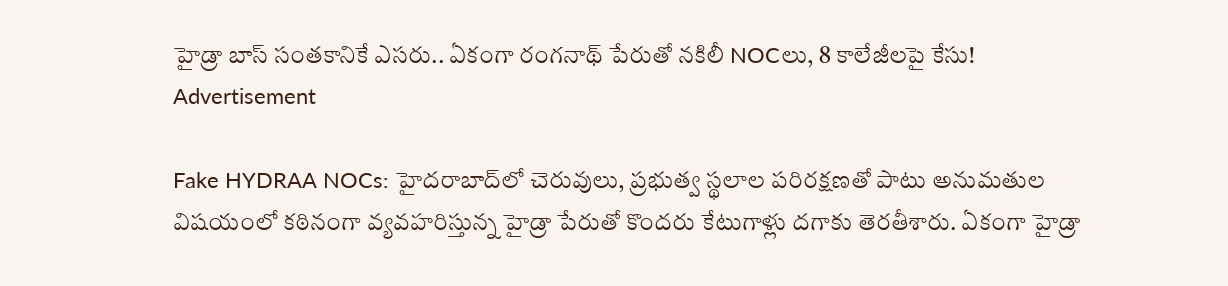హైడ్రా బాస్ సంతకానికే ఎసరు.. ఏకంగా రంగనాథ్ పేరుతో నకిలీ NOCలు, 8 కాలేజీలపై కేసు!
Advertisement

Fake HYDRAA NOCs: హైదరాబాద్‌లో చెరువులు, ప్రభుత్వ స్థలాల పరిరక్షణతో పాటు అనుమతుల విషయంలో కఠినంగా వ్యవహరిస్తున్న హైడ్రా పేరుతో కొందరు కేటుగాళ్లు దగాకు తెరతీశారు. ఏకంగా హైడ్రా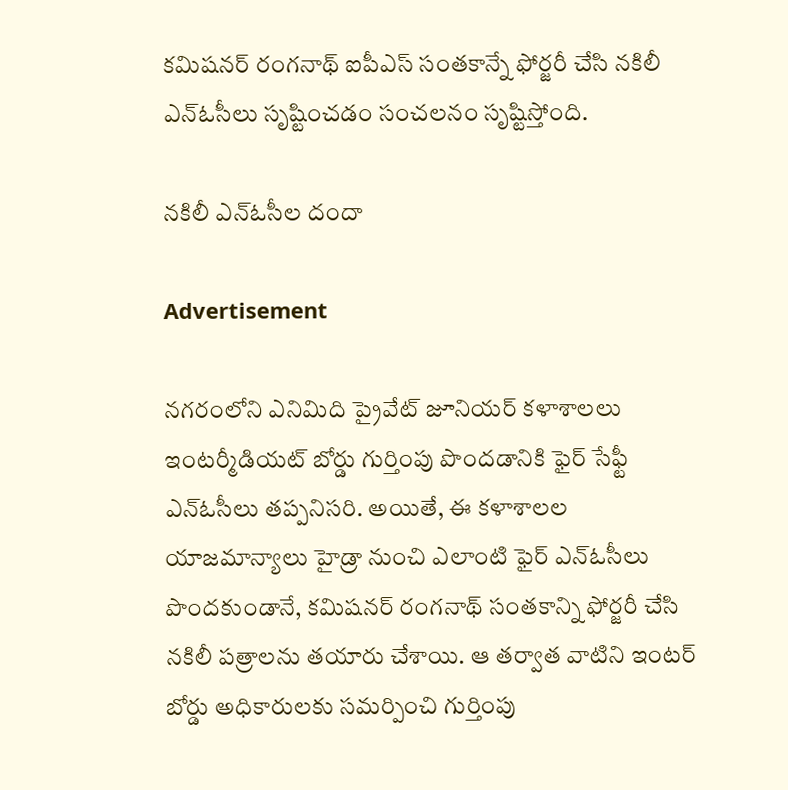కమిషనర్ రంగనాథ్ ఐపీఎస్ సంతకాన్నే ఫోర్జరీ చేసి నకిలీ ఎన్‌ఓసీలు సృష్టించడం సంచలనం సృష్టిస్తోంది.

నకిలీ ఎన్‌ఓసీల దందా

Advertisement

నగరంలోని ఎనిమిది ప్రైవేట్ జూనియర్ కళాశాలలు ఇంటర్మీడియట్ బోర్డు గుర్తింపు పొందడానికి ఫైర్ సేఫ్టీ ఎన్‌ఓసీలు తప్పనిసరి. అయితే, ఈ కళాశాలల యాజమాన్యాలు హైడ్రా నుంచి ఎలాంటి ఫైర్ ఎన్‌ఓసీలు పొందకుండానే, కమిషనర్ రంగనాథ్ సంతకాన్ని ఫోర్జరీ చేసి నకిలీ పత్రాలను తయారు చేశాయి. ఆ తర్వాత వాటిని ఇంటర్ బోర్డు అధికారులకు సమర్పించి గుర్తింపు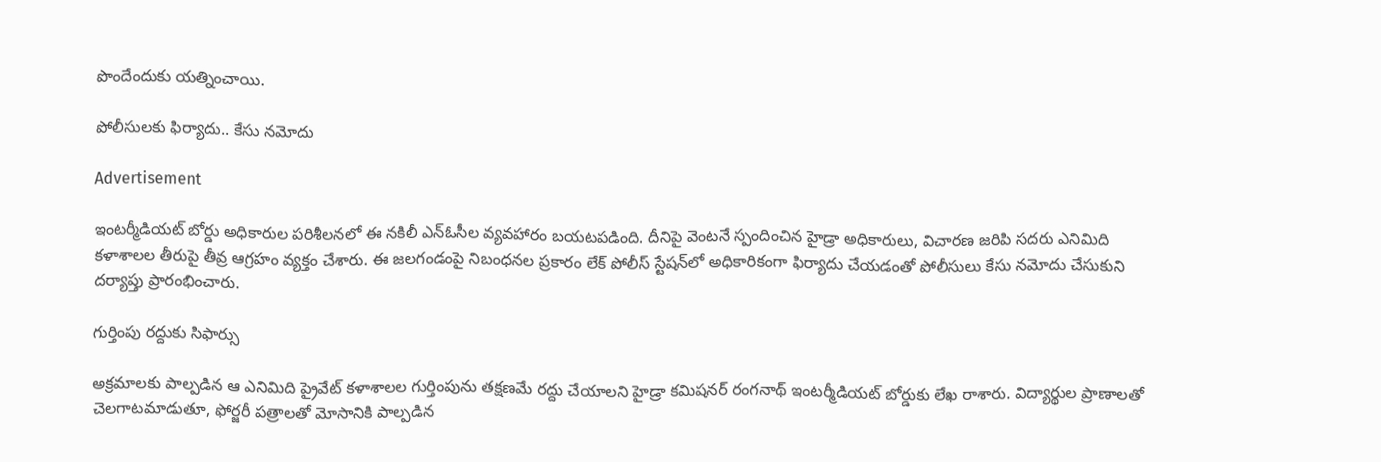పొందేందుకు యత్నించాయి.

పోలీసులకు ఫిర్యాదు.. కేసు నమోదు

Advertisement

ఇంటర్మీడియట్ బోర్డు అధికారుల పరిశీలనలో ఈ నకిలీ ఎన్‌ఓసీల వ్యవహారం బయటపడింది. దీనిపై వెంటనే స్పందించిన హైడ్రా అధికారులు, విచారణ జరిపి సదరు ఎనిమిది కళాశాలల తీరుపై తీవ్ర ఆగ్రహం వ్యక్తం చేశారు. ఈ జలగండంపై నిబంధనల ప్రకారం లేక్ పోలీస్ స్టేషన్‌లో అధికారికంగా ఫిర్యాదు చేయడంతో పోలీసులు కేసు నమోదు చేసుకుని దర్యాప్తు ప్రారంభించారు.

గుర్తింపు రద్దుకు సిఫార్సు

అక్రమాలకు పాల్పడిన ఆ ఎనిమిది ప్రైవేట్ కళాశాలల గుర్తింపును తక్షణమే రద్దు చేయాలని హైడ్రా కమిషనర్ రంగనాథ్ ఇంటర్మీడియట్ బోర్డుకు లేఖ రాశారు. విద్యార్థుల ప్రాణాలతో చెలగాటమాడుతూ, ఫోర్జరీ పత్రాలతో మోసానికి పాల్పడిన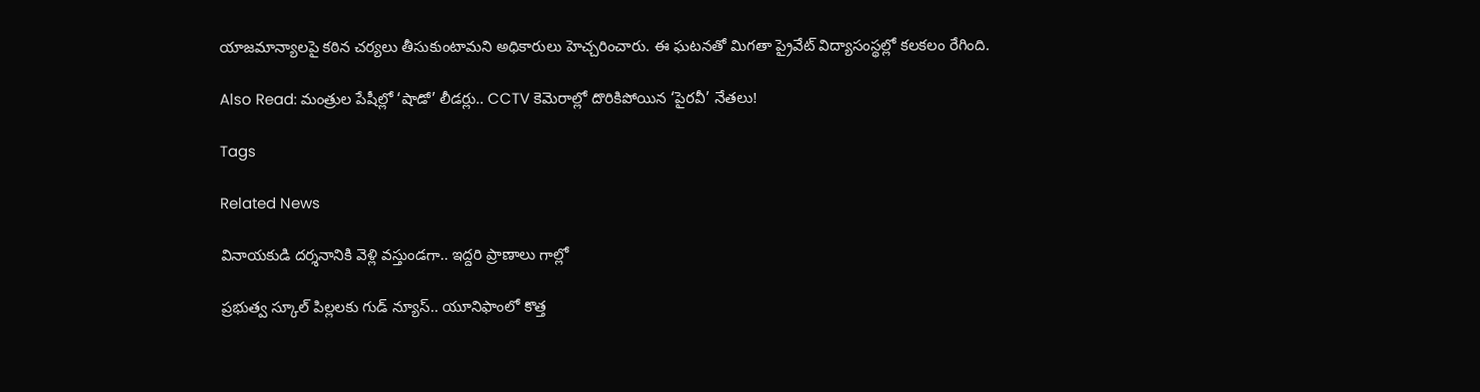యాజమాన్యాలపై కఠిన చర్యలు తీసుకుంటామని అధికారులు హెచ్చరించారు. ఈ ఘటనతో మిగతా ప్రైవేట్ విద్యాసంస్థల్లో కలకలం రేగింది.

Also Read: మంత్రుల పేషీల్లో ‘షాడో’ లీడర్లు.. CCTV కెమెరాల్లో దొరికిపోయిన ‘పైరవీ’ నేతలు!

Tags

Related News

వినాయకుడి దర్శనానికి వెళ్లి వస్తుండగా.. ఇద్దరి ప్రాణాలు గాల్లో

ప్రభుత్వ స్కూల్ పిల్లలకు గుడ్ న్యూస్.. యూనిఫాంలో కొత్త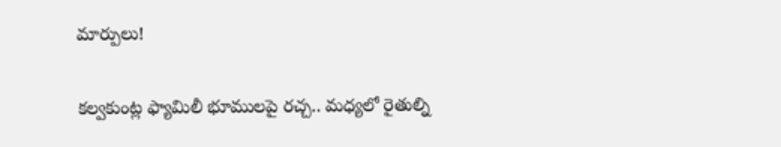మార్పులు!

కల్వకుంట్ల ఫ్యామిలీ భూములపై రచ్చ.. మధ్యలో రైతుల్ని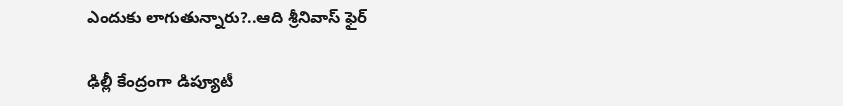ఎందుకు లాగుతున్నారు?..ఆది శ్రీనివాస్ ఫైర్

ఢిల్లీ కేంద్రంగా డిప్యూటీ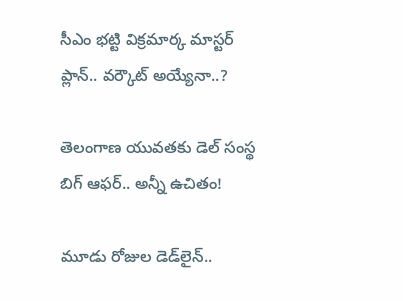సీఎం భట్టి విక్రమార్క మాస్టర్ ప్లాన్.. వర్కౌట్ అయ్యేనా..?

తెలంగాణ యువతకు డెల్ సంస్థ బిగ్ ఆఫర్.. అన్నీ ఉచితం!

మూడు రోజుల డెడ్‌లైన్..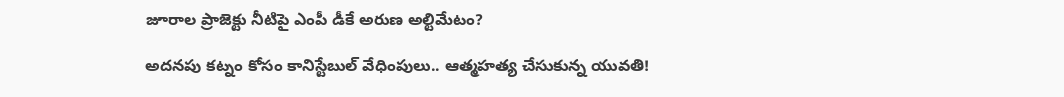జూరాల ప్రాజెక్టు నీటిపై ఎంపీ డీకే అరుణ అల్టిమేటం?

అదనపు కట్నం కోసం కానిస్టేబుల్ వేధింపులు.. ఆత్మహత్య చేసుకున్న యువతి!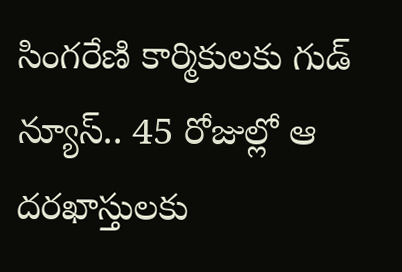సింగరేణి కార్మికులకు గుడ్ న్యూస్.. 45 రోజుల్లో ఆ దరఖాస్తులకు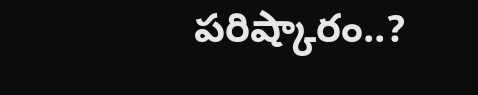పరిష్కారం..?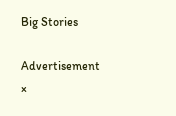Big Stories

Advertisement
×